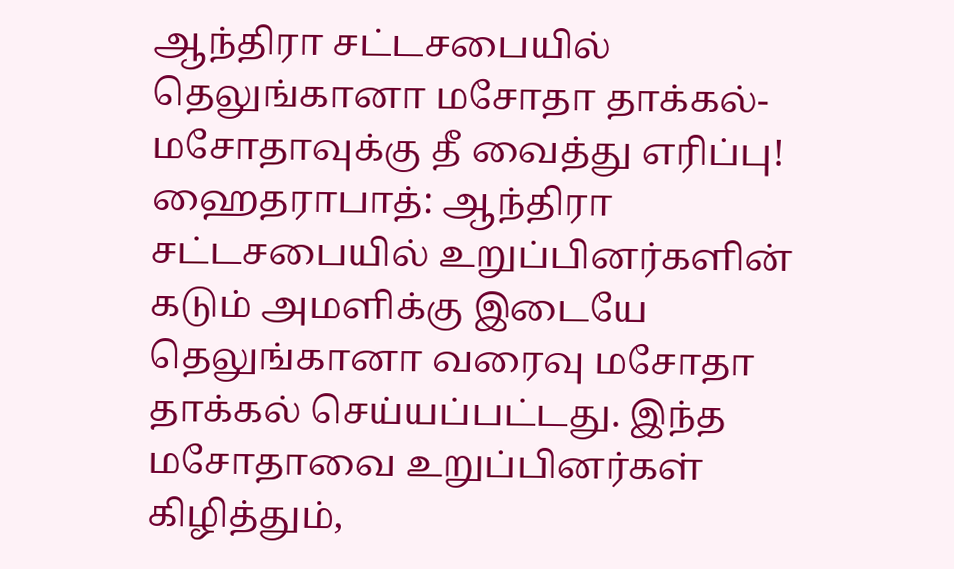ஆந்திரா சட்டசபையில் தெலுங்கானா மசோதா தாக்கல்- மசோதாவுக்கு தீ வைத்து எரிப்பு!
ஹைதராபாத்: ஆந்திரா சட்டசபையில் உறுப்பினர்களின் கடும் அமளிக்கு இடையே தெலுங்கானா வரைவு மசோதா தாக்கல் செய்யப்பட்டது. இந்த மசோதாவை உறுப்பினர்கள் கிழித்தும்,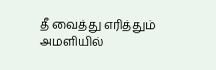தீ வைத்து எரித்தும் அமளியில்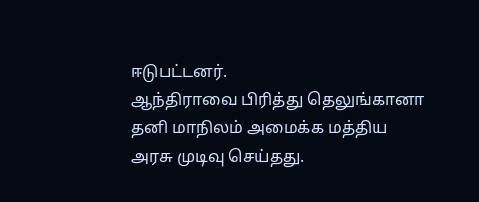ஈடுபட்டனர்.
ஆந்திராவை பிரித்து தெலுங்கானா தனி மாநிலம் அமைக்க மத்திய அரசு முடிவு செய்தது.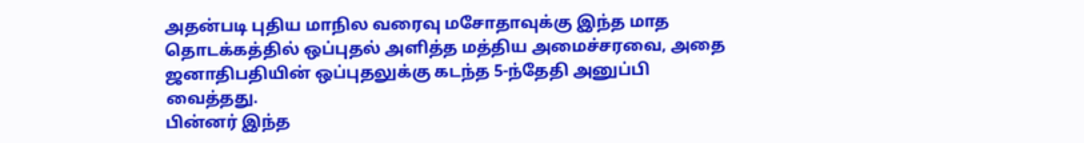அதன்படி புதிய மாநில வரைவு மசோதாவுக்கு இந்த மாத தொடக்கத்தில் ஒப்புதல் அளித்த மத்திய அமைச்சரவை, அதை ஜனாதிபதியின் ஒப்புதலுக்கு கடந்த 5-ந்தேதி அனுப்பி வைத்தது.
பின்னர் இந்த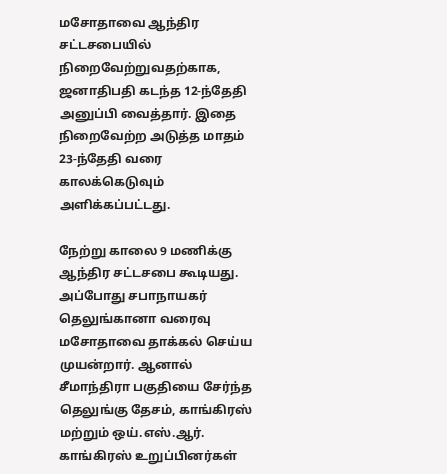மசோதாவை ஆந்திர சட்டசபையில் நிறைவேற்றுவதற்காக, ஜனாதிபதி கடந்த 12-ந்தேதி அனுப்பி வைத்தார். இதை நிறைவேற்ற அடுத்த மாதம் 23-ந்தேதி வரை காலக்கெடுவும் அளிக்கப்பட்டது.

நேற்று காலை 9 மணிக்கு ஆந்திர சட்டசபை கூடியது. அப்போது சபாநாயகர் தெலுங்கானா வரைவு மசோதாவை தாக்கல் செய்ய முயன்றார். ஆனால் சீமாந்திரா பகுதியை சேர்ந்த தெலுங்கு தேசம், காங்கிரஸ் மற்றும் ஒய்.எஸ்.ஆர். காங்கிரஸ் உறுப்பினர்கள்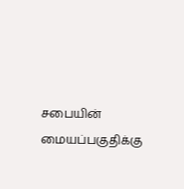சபையின் மையப்பகுதிக்கு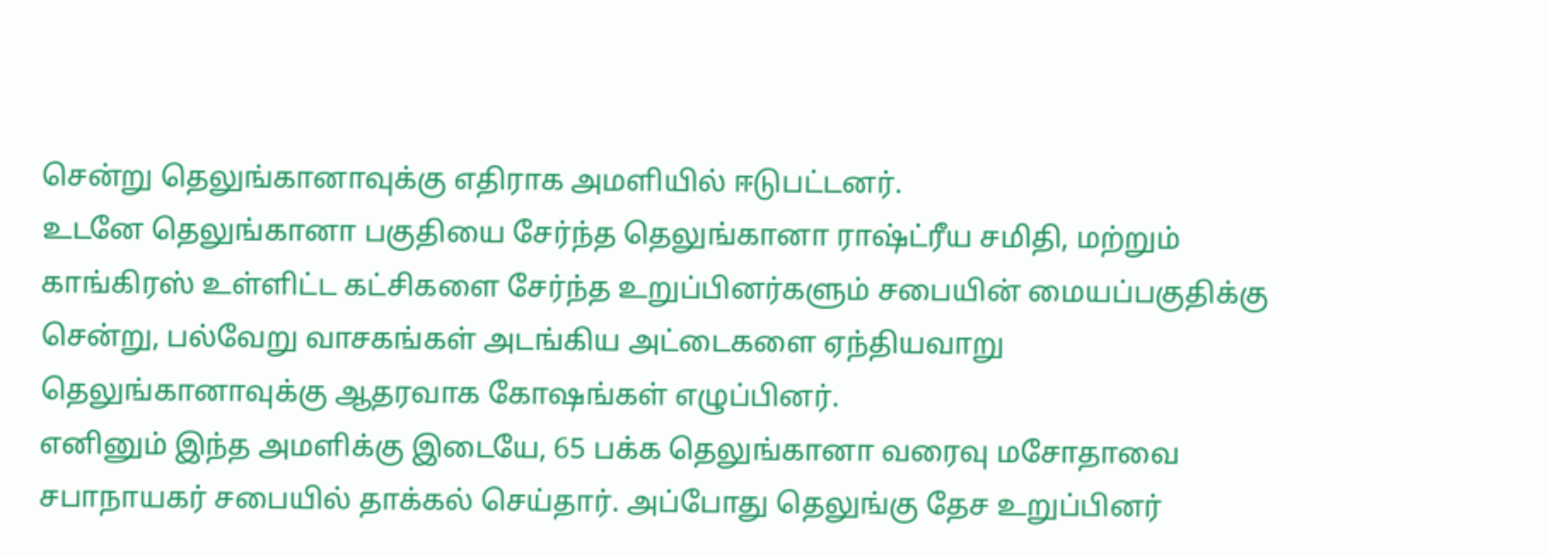சென்று தெலுங்கானாவுக்கு எதிராக அமளியில் ஈடுபட்டனர்.
உடனே தெலுங்கானா பகுதியை சேர்ந்த தெலுங்கானா ராஷ்ட்ரீய சமிதி, மற்றும் காங்கிரஸ் உள்ளிட்ட கட்சிகளை சேர்ந்த உறுப்பினர்களும் சபையின் மையப்பகுதிக்கு சென்று, பல்வேறு வாசகங்கள் அடங்கிய அட்டைகளை ஏந்தியவாறு தெலுங்கானாவுக்கு ஆதரவாக கோஷங்கள் எழுப்பினர்.
எனினும் இந்த அமளிக்கு இடையே, 65 பக்க தெலுங்கானா வரைவு மசோதாவை சபாநாயகர் சபையில் தாக்கல் செய்தார். அப்போது தெலுங்கு தேச உறுப்பினர்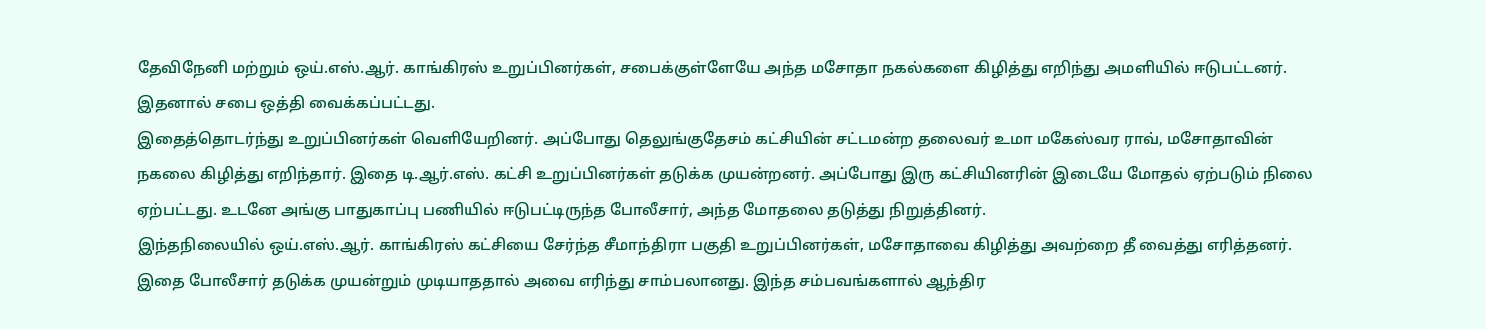தேவிநேனி மற்றும் ஒய்.எஸ்.ஆர். காங்கிரஸ் உறுப்பினர்கள், சபைக்குள்ளேயே அந்த மசோதா நகல்களை கிழித்து எறிந்து அமளியில் ஈடுபட்டனர். இதனால் சபை ஒத்தி வைக்கப்பட்டது.
இதைத்தொடர்ந்து உறுப்பினர்கள் வெளியேறினர். அப்போது தெலுங்குதேசம் கட்சியின் சட்டமன்ற தலைவர் உமா மகேஸ்வர ராவ், மசோதாவின் நகலை கிழித்து எறிந்தார். இதை டி.ஆர்.எஸ். கட்சி உறுப்பினர்கள் தடுக்க முயன்றனர். அப்போது இரு கட்சியினரின் இடையே மோதல் ஏற்படும் நிலை ஏற்பட்டது. உடனே அங்கு பாதுகாப்பு பணியில் ஈடுபட்டிருந்த போலீசார், அந்த மோதலை தடுத்து நிறுத்தினர்.
இந்தநிலையில் ஒய்.எஸ்.ஆர். காங்கிரஸ் கட்சியை சேர்ந்த சீமாந்திரா பகுதி உறுப்பினர்கள், மசோதாவை கிழித்து அவற்றை தீ வைத்து எரித்தனர். இதை போலீசார் தடுக்க முயன்றும் முடியாததால் அவை எரிந்து சாம்பலானது. இந்த சம்பவங்களால் ஆந்திர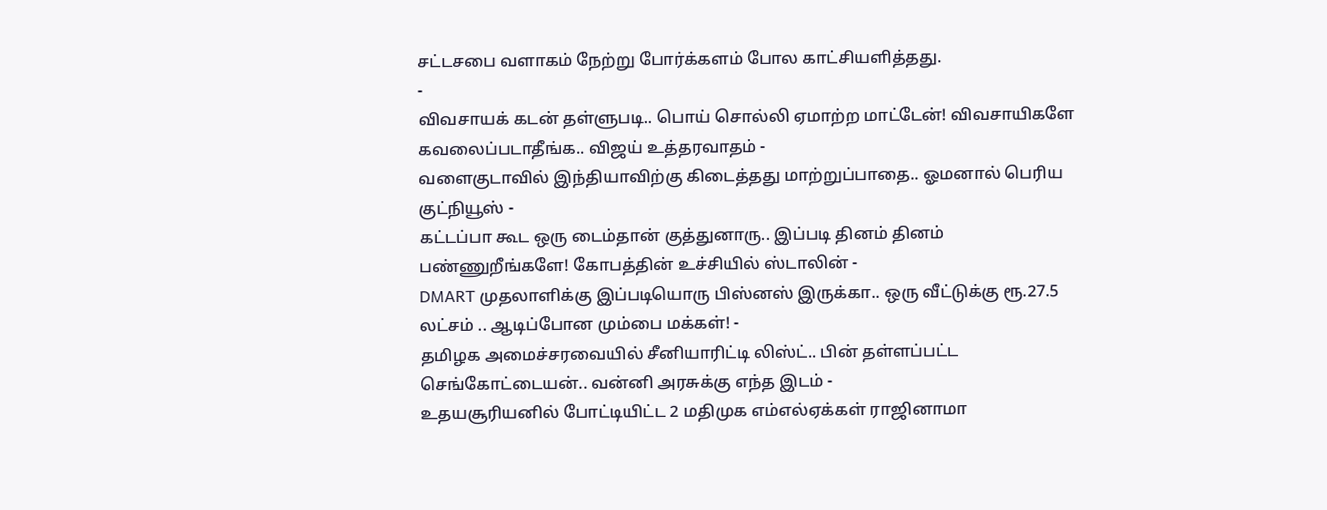சட்டசபை வளாகம் நேற்று போர்க்களம் போல காட்சியளித்தது.
-
விவசாயக் கடன் தள்ளுபடி.. பொய் சொல்லி ஏமாற்ற மாட்டேன்! விவசாயிகளே கவலைப்படாதீங்க.. விஜய் உத்தரவாதம் -
வளைகுடாவில் இந்தியாவிற்கு கிடைத்தது மாற்றுப்பாதை.. ஓமனால் பெரிய குட்நியூஸ் -
கட்டப்பா கூட ஒரு டைம்தான் குத்துனாரு.. இப்படி தினம் தினம் பண்ணுறீங்களே! கோபத்தின் உச்சியில் ஸ்டாலின் -
DMART முதலாளிக்கு இப்படியொரு பிஸ்னஸ் இருக்கா.. ஒரு வீட்டுக்கு ரூ.27.5 லட்சம் .. ஆடிப்போன மும்பை மக்கள்! -
தமிழக அமைச்சரவையில் சீனியாரிட்டி லிஸ்ட்.. பின் தள்ளப்பட்ட செங்கோட்டையன்.. வன்னி அரசுக்கு எந்த இடம் -
உதயசூரியனில் போட்டியிட்ட 2 மதிமுக எம்எல்ஏக்கள் ராஜினாமா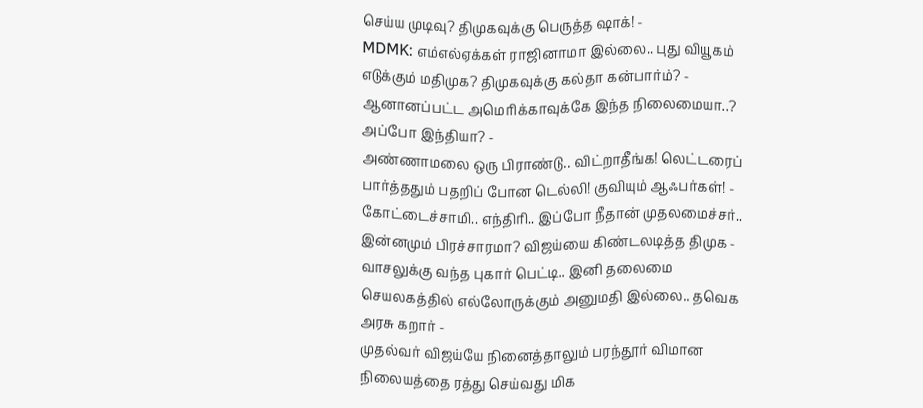செய்ய முடிவு? திமுகவுக்கு பெருத்த ஷாக்! -
MDMK: எம்எல்ஏக்கள் ராஜினாமா இல்லை.. புது வியூகம் எடுக்கும் மதிமுக? திமுகவுக்கு கல்தா கன்பார்ம்? -
ஆனானப்பட்ட அமெரிக்காவுக்கே இந்த நிலைமையா..? அப்போ இந்தியா? -
அண்ணாமலை ஒரு பிராண்டு.. விட்றாதீங்க! லெட்டரைப் பார்த்ததும் பதறிப் போன டெல்லி! குவியும் ஆஃபர்கள்! -
கோட்டைச்சாமி.. எந்திரி.. இப்போ நீதான் முதலமைச்சர்.. இன்னமும் பிரச்சாரமா? விஜய்யை கிண்டலடித்த திமுக -
வாசலுக்கு வந்த புகார் பெட்டி.. இனி தலைமை செயலகத்தில் எல்லோருக்கும் அனுமதி இல்லை.. தவெக அரசு கறார் -
முதல்வர் விஜய்யே நினைத்தாலும் பரந்தூர் விமான நிலையத்தை ரத்து செய்வது மிக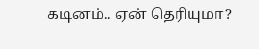கடினம்.. ஏன் தெரியுமா?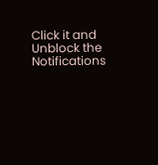Click it and Unblock the Notifications